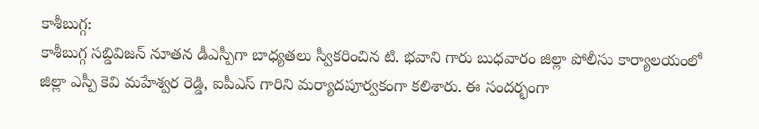కాశీబుగ్గ:
కాశీబుగ్గ సబ్డివిజన్ నూతన డీఎస్పీగా బాధ్యతలు స్వీకరించిన టి. భవాని గారు బుధవారం జిల్లా పోలీసు కార్యాలయంలో జిల్లా ఎస్పీ కెవి మహేశ్వర రెడ్డి, ఐపీఎస్ గారిని మర్యాదపూర్వకంగా కలిశారు. ఈ సందర్భంగా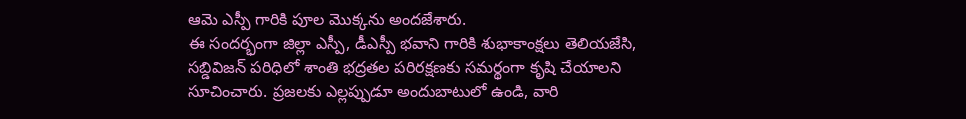ఆమె ఎస్పీ గారికి పూల మొక్కను అందజేశారు.
ఈ సందర్భంగా జిల్లా ఎస్పీ, డీఎస్పీ భవాని గారికి శుభాకాంక్షలు తెలియజేసి, సబ్డివిజన్ పరిధిలో శాంతి భద్రతల పరిరక్షణకు సమర్థంగా కృషి చేయాలని సూచించారు. ప్రజలకు ఎల్లప్పుడూ అందుబాటులో ఉండి, వారి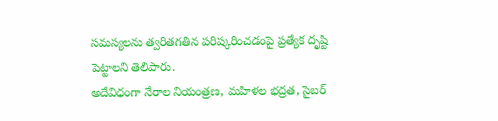సమస్యలను త్వరితగతిన పరిష్కరించడంపై ప్రత్యేక దృష్టి పెట్టాలని తెలిపారు.
అదేవిధంగా నేరాల నియంత్రణ, మహిళల భద్రత, సైబర్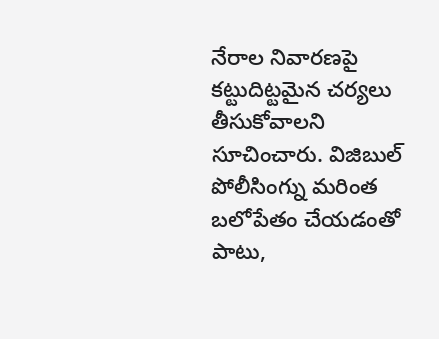నేరాల నివారణపై కట్టుదిట్టమైన చర్యలు తీసుకోవాలని సూచించారు. విజిబుల్ పోలీసింగ్ను మరింత బలోపేతం చేయడంతో పాటు,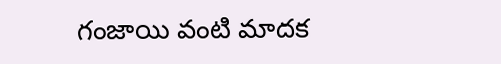గంజాయి వంటి మాదక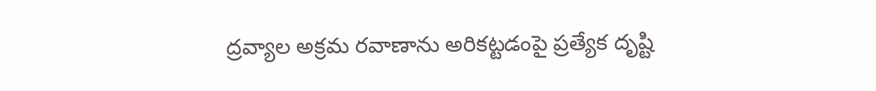ద్రవ్యాల అక్రమ రవాణాను అరికట్టడంపై ప్రత్యేక దృష్టి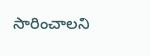సారించాలని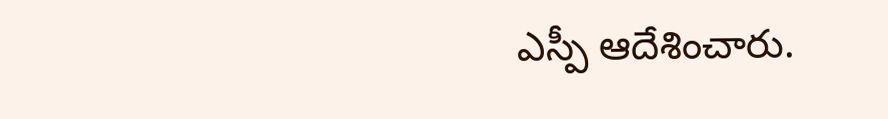ఎస్పీ ఆదేశించారు.